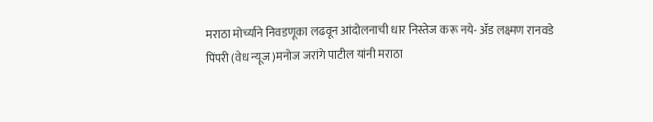मराठा मोर्च्याने निवडणूका लढवून आंदोलनाची धार निस्तेज करू नये- ॲड लक्ष्मण रानवडे
पिंपरी (वेध न्यूज )मनोज जरांगे पाटील यांनी मराठा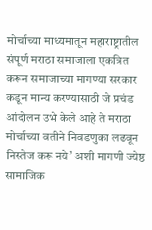मोर्चाच्या माध्यमातून महाराष्ट्रातील संपूर्ण मराठा समाजाला एकत्रित करून समाजाच्या मागण्या सरकार कडून मान्य करण्यासाठी जे प्रचंड आंदोलन उभे केले आहे ते मराठा मोर्चाच्या वतीने निवडणुका लढवून निस्तेज करू नये’ अशी मागणी ज्येष्ठ सामाजिक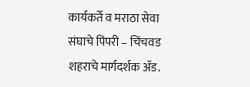कार्यकर्ते व मराठा सेवा संघाचे पिंपरी – चिंचवड शहराचे मार्गदर्शक ॲड.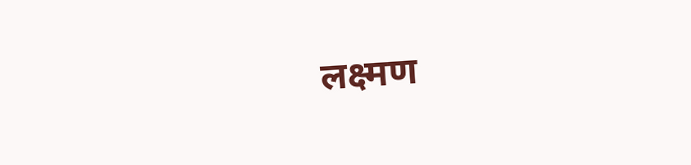लक्ष्मण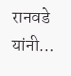रानवडे यांनी…